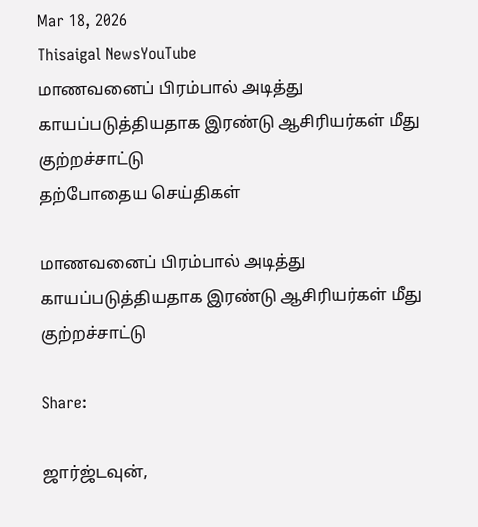Mar 18, 2026
Thisaigal NewsYouTube
மாணவனைப் பிரம்பால் அடித்து காயப்படுத்தியதாக இரண்டு ஆசிரியர்கள் மீது குற்றச்சாட்டு
தற்போதைய செய்திகள்

மாணவனைப் பிரம்பால் அடித்து காயப்படுத்தியதாக இரண்டு ஆசிரியர்கள் மீது குற்றச்சாட்டு

Share:

ஜார்ஜ்டவுன்,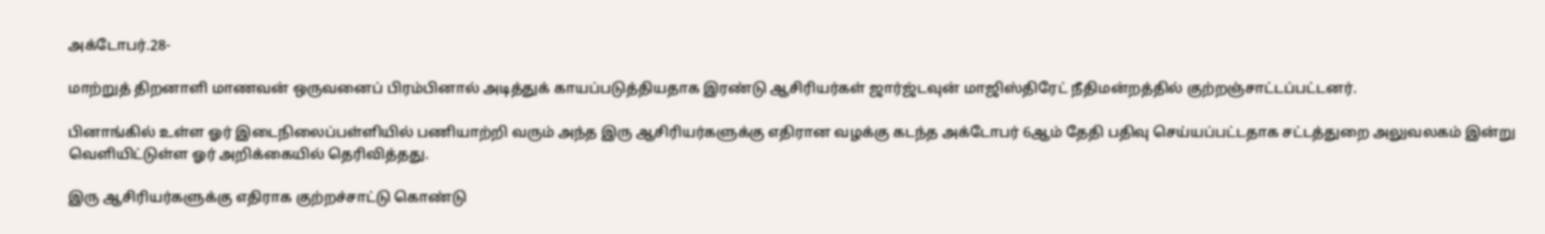அக்டோபர்.28-

மாற்றுத் திறனாளி மாணவன் ஒருவனைப் பிரம்பினால் அடித்துக் காயப்படுத்தியதாக இரண்டு ஆசிரியர்கள் ஜார்ஜ்டவுன் மாஜிஸ்திரேட் நீதிமன்றத்தில் குற்றஞ்சாட்டப்பட்டனர்.

பினாங்கில் உள்ள ஓர் இடைநிலைப்பள்ளியில் பணியாற்றி வரும் அந்த இரு ஆசிரியர்களுக்கு எதிரான வழக்கு கடந்த அக்டோபர் 6ஆம் தேதி பதிவு செய்யப்பட்டதாக சட்டத்துறை அலுவலகம் இன்று வெளியிட்டுள்ள ஓர் அறிக்கையில் தெரிவித்தது.

இரு ஆசிரியர்களுக்கு எதிராக குற்றச்சாட்டு கொண்டு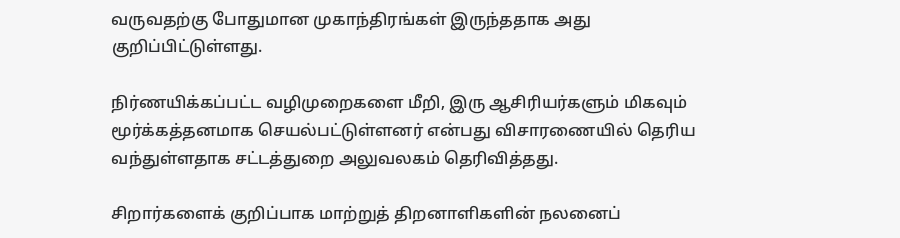வருவதற்கு போதுமான முகாந்திரங்கள் இருந்ததாக அது குறிப்பிட்டுள்ளது.

நிர்ணயிக்கப்பட்ட வழிமுறைகளை மீறி, இரு ஆசிரியர்களும் மிகவும் மூர்க்கத்தனமாக செயல்பட்டுள்ளனர் என்பது விசாரணையில் தெரிய வந்துள்ளதாக சட்டத்துறை அலுவலகம் தெரிவித்தது.

சிறார்களைக் குறிப்பாக மாற்றுத் திறனாளிகளின் நலனைப்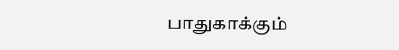பாதுகாக்கும்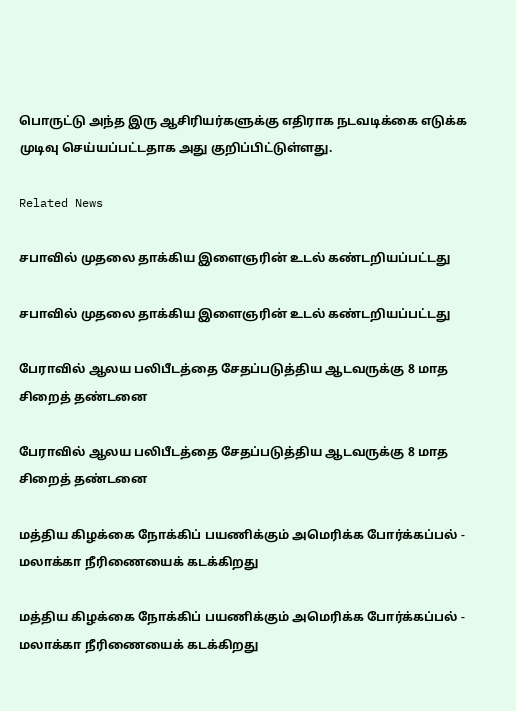பொருட்டு அந்த இரு ஆசிரியர்களுக்கு எதிராக நடவடிக்கை எடுக்க முடிவு செய்யப்பட்டதாக அது குறிப்பிட்டுள்ளது.

Related News

சபாவில் முதலை தாக்கிய இளைஞரின் உடல் கண்டறியப்பட்டது

சபாவில் முதலை தாக்கிய இளைஞரின் உடல் கண்டறியப்பட்டது

பேராவில் ஆலய பலிபீடத்தை சேதப்படுத்திய ஆடவருக்கு 8 மாத சிறைத் தண்டனை

பேராவில் ஆலய பலிபீடத்தை சேதப்படுத்திய ஆடவருக்கு 8 மாத சிறைத் தண்டனை

மத்திய கிழக்கை நோக்கிப் பயணிக்கும் அமெரிக்க போர்க்கப்பல் - மலாக்கா நீரிணையைக் கடக்கிறது

மத்திய கிழக்கை நோக்கிப் பயணிக்கும் அமெரிக்க போர்க்கப்பல் - மலாக்கா நீரிணையைக் கடக்கிறது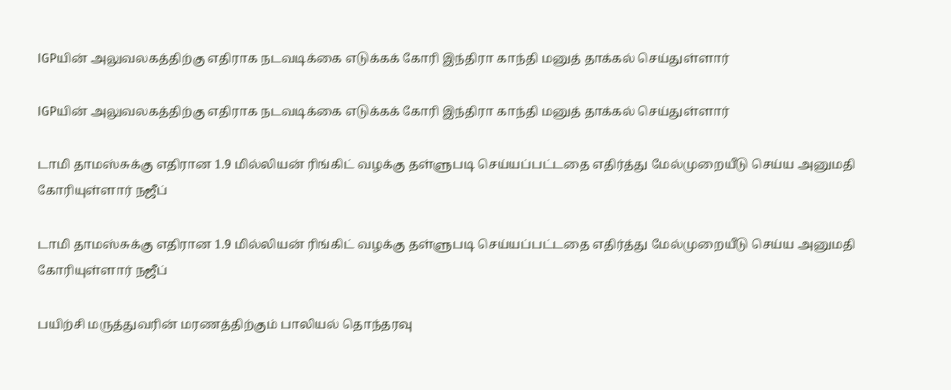IGPயின் அலுவலகத்திற்கு எதிராக நடவடிக்கை எடுக்கக் கோரி இந்திரா காந்தி மனுத் தாக்கல் செய்துள்ளார்

IGPயின் அலுவலகத்திற்கு எதிராக நடவடிக்கை எடுக்கக் கோரி இந்திரா காந்தி மனுத் தாக்கல் செய்துள்ளார்

டாமி தாமஸ்சுக்கு எதிரான 1.9 மில்லியன் ரிங்கிட் வழக்கு தள்ளுபடி செய்யப்பட்டதை எதிர்த்து மேல்முறையீடு செய்ய அனுமதி கோரியுள்ளார் நஜீப்

டாமி தாமஸ்சுக்கு எதிரான 1.9 மில்லியன் ரிங்கிட் வழக்கு தள்ளுபடி செய்யப்பட்டதை எதிர்த்து மேல்முறையீடு செய்ய அனுமதி கோரியுள்ளார் நஜீப்

பயிற்சி மருத்துவரின் மரணத்திற்கும் பாலியல் தொந்தரவு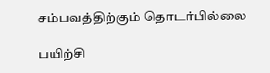சம்பவத்திற்கும் தொடர்பில்லை

பயிற்சி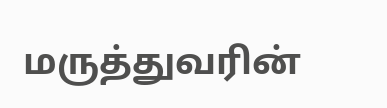மருத்துவரின்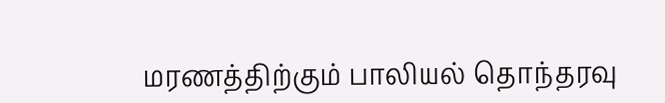மரணத்திற்கும் பாலியல் தொந்தரவு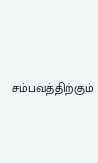சம்பவத்திற்கும்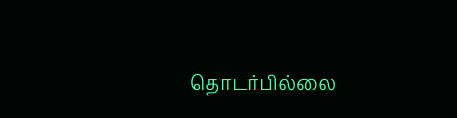தொடர்பில்லை